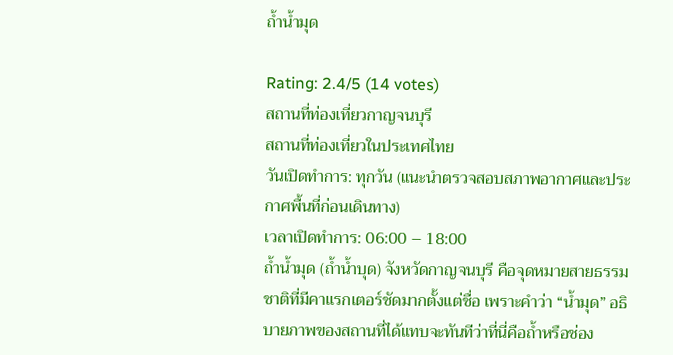ถ้ำน้ำมุด

Rating: 2.4/5 (14 votes)
สถานที่ท่องเที่ยวกาญจนบุรี
สถานที่ท่องเที่ยวในประเทศไทย
วันเปิดทำการ: ทุกวัน (แนะนำตรวจสอบสภาพอากาศและประกาศพื้นที่ก่อนเดินทาง)
เวลาเปิดทำการ: 06:00 – 18:00
ถ้ำน้ำมุด (ถ้ำน้ำบุด) จังหวัดกาญจนบุรี คือจุดหมายสายธรรมชาติที่มีคาแรกเตอร์ชัดมากตั้งแต่ชื่อ เพราะคำว่า “น้ำมุด” อธิบายภาพของสถานที่ได้แทบจะทันทีว่าที่นี่คือถ้ำหรือช่อง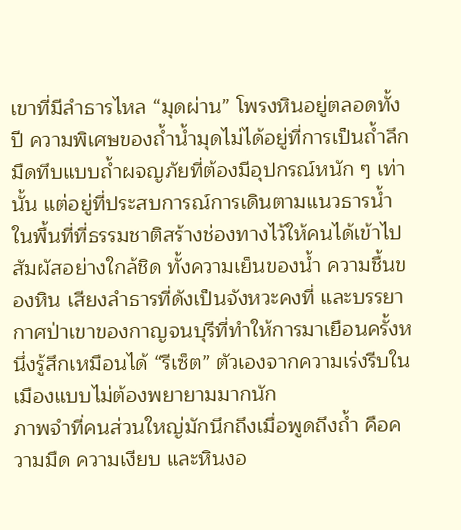เขาที่มีลำธารไหล “มุดผ่าน” โพรงหินอยู่ตลอดทั้งปี ความพิเศษของถ้ำน้ำมุดไม่ได้อยู่ที่การเป็นถ้ำลึกมืดทึบแบบถ้ำผจญภัยที่ต้องมีอุปกรณ์หนัก ๆ เท่านั้น แต่อยู่ที่ประสบการณ์การเดินตามแนวธารน้ำในพื้นที่ที่ธรรมชาติสร้างช่องทางไว้ให้คนได้เข้าไปสัมผัสอย่างใกล้ชิด ทั้งความเย็นของน้ำ ความชื้นของหิน เสียงลำธารที่ดังเป็นจังหวะคงที่ และบรรยากาศป่าเขาของกาญจนบุรีที่ทำให้การมาเยือนครั้งหนึ่งรู้สึกเหมือนได้ “รีเซ็ต” ตัวเองจากความเร่งรีบในเมืองแบบไม่ต้องพยายามมากนัก
ภาพจำที่คนส่วนใหญ่มักนึกถึงเมื่อพูดถึงถ้ำ คือความมืด ความเงียบ และหินงอ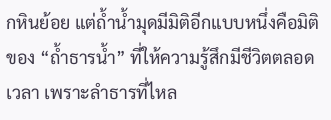กหินย้อย แต่ถ้ำน้ำมุดมีมิติอีกแบบหนึ่งคือมิติของ “ถ้ำธารน้ำ” ที่ให้ความรู้สึกมีชีวิตตลอดเวลา เพราะลำธารที่ไหล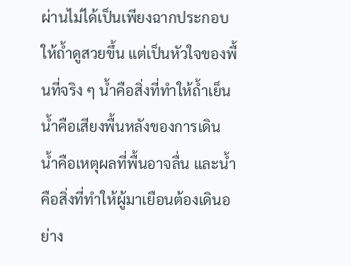ผ่านไม่ได้เป็นเพียงฉากประกอบให้ถ้ำดูสวยขึ้น แต่เป็นหัวใจของพื้นที่จริง ๆ น้ำคือสิ่งที่ทำให้ถ้ำเย็น น้ำคือเสียงพื้นหลังของการเดิน น้ำคือเหตุผลที่พื้นอาจลื่น และน้ำคือสิ่งที่ทำให้ผู้มาเยือนต้องเดินอย่าง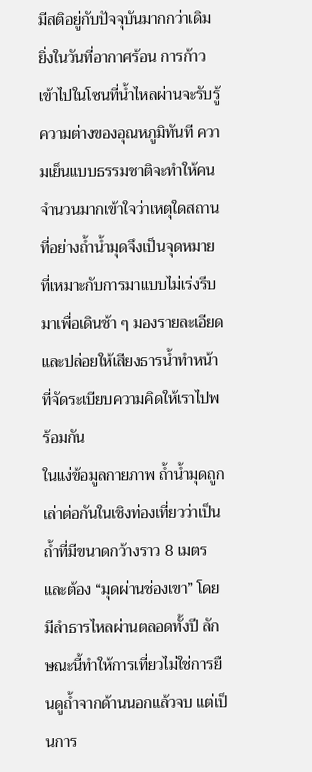มีสติอยู่กับปัจจุบันมากกว่าเดิม ยิ่งในวันที่อากาศร้อน การก้าวเข้าไปในโซนที่น้ำไหลผ่านจะรับรู้ความต่างของอุณหภูมิทันที ความเย็นแบบธรรมชาติจะทำให้คนจำนวนมากเข้าใจว่าเหตุใดสถานที่อย่างถ้ำน้ำมุดจึงเป็นจุดหมายที่เหมาะกับการมาแบบไม่เร่งรีบ มาเพื่อเดินช้า ๆ มองรายละเอียด และปล่อยให้เสียงธารน้ำทำหน้าที่จัดระเบียบความคิดให้เราไปพร้อมกัน
ในแง่ข้อมูลกายภาพ ถ้ำน้ำมุดถูกเล่าต่อกันในเชิงท่องเที่ยวว่าเป็นถ้ำที่มีขนาดกว้างราว 8 เมตร และต้อง “มุดผ่านช่องเขา” โดยมีลำธารไหลผ่านตลอดทั้งปี ลักษณะนี้ทำให้การเที่ยวไม่ใช่การยืนดูถ้ำจากด้านนอกแล้วจบ แต่เป็นการ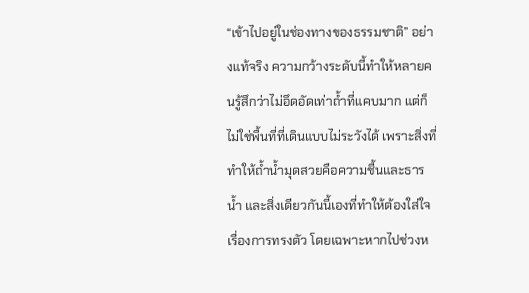“เข้าไปอยู่ในช่องทางของธรรมชาติ” อย่างแท้จริง ความกว้างระดับนี้ทำให้หลายคนรู้สึกว่าไม่อึดอัดเท่าถ้ำที่แคบมาก แต่ก็ไม่ใช่พื้นที่ที่เดินแบบไม่ระวังได้ เพราะสิ่งที่ทำให้ถ้ำน้ำมุดสวยคือความชื้นและธารน้ำ และสิ่งเดียวกันนี้เองที่ทำให้ต้องใส่ใจเรื่องการทรงตัว โดยเฉพาะหากไปช่วงห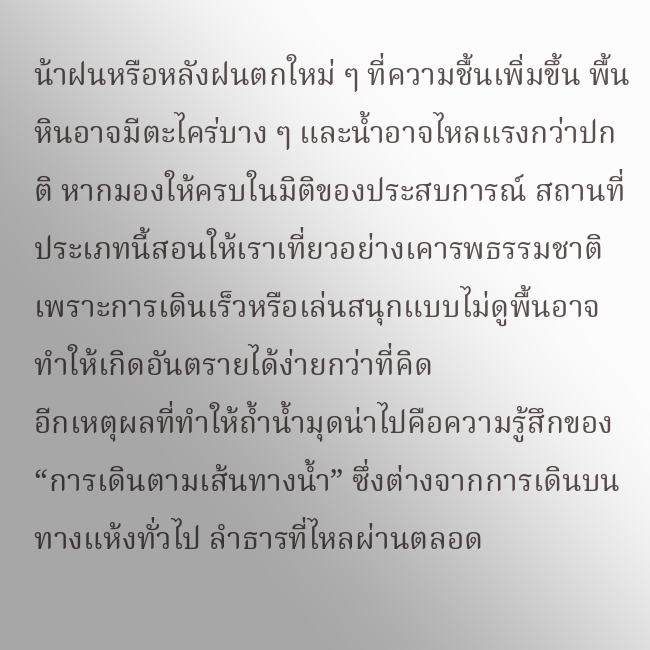น้าฝนหรือหลังฝนตกใหม่ ๆ ที่ความชื้นเพิ่มขึ้น พื้นหินอาจมีตะไคร่บาง ๆ และน้ำอาจไหลแรงกว่าปกติ หากมองให้ครบในมิติของประสบการณ์ สถานที่ประเภทนี้สอนให้เราเที่ยวอย่างเคารพธรรมชาติ เพราะการเดินเร็วหรือเล่นสนุกแบบไม่ดูพื้นอาจทำให้เกิดอันตรายได้ง่ายกว่าที่คิด
อีกเหตุผลที่ทำให้ถ้ำน้ำมุดน่าไปคือความรู้สึกของ “การเดินตามเส้นทางน้ำ” ซึ่งต่างจากการเดินบนทางแห้งทั่วไป ลำธารที่ไหลผ่านตลอด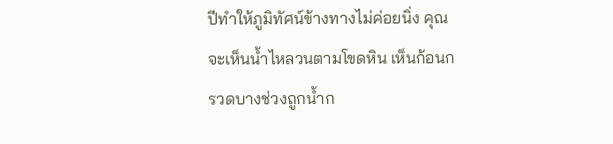ปีทำให้ภูมิทัศน์ข้างทางไม่ค่อยนิ่ง คุณจะเห็นน้ำไหลวนตามโขดหิน เห็นก้อนกรวดบางช่วงถูกน้ำก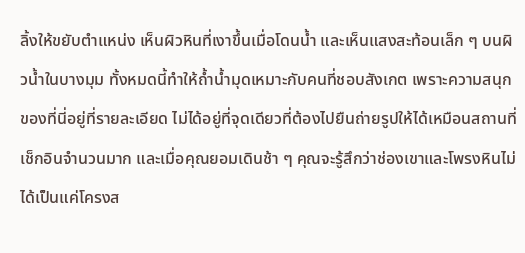ลิ้งให้ขยับตำแหน่ง เห็นผิวหินที่เงาขึ้นเมื่อโดนน้ำ และเห็นแสงสะท้อนเล็ก ๆ บนผิวน้ำในบางมุม ทั้งหมดนี้ทำให้ถ้ำน้ำมุดเหมาะกับคนที่ชอบสังเกต เพราะความสนุกของที่นี่อยู่ที่รายละเอียด ไม่ได้อยู่ที่จุดเดียวที่ต้องไปยืนถ่ายรูปให้ได้เหมือนสถานที่เช็กอินจำนวนมาก และเมื่อคุณยอมเดินช้า ๆ คุณจะรู้สึกว่าช่องเขาและโพรงหินไม่ได้เป็นแค่โครงส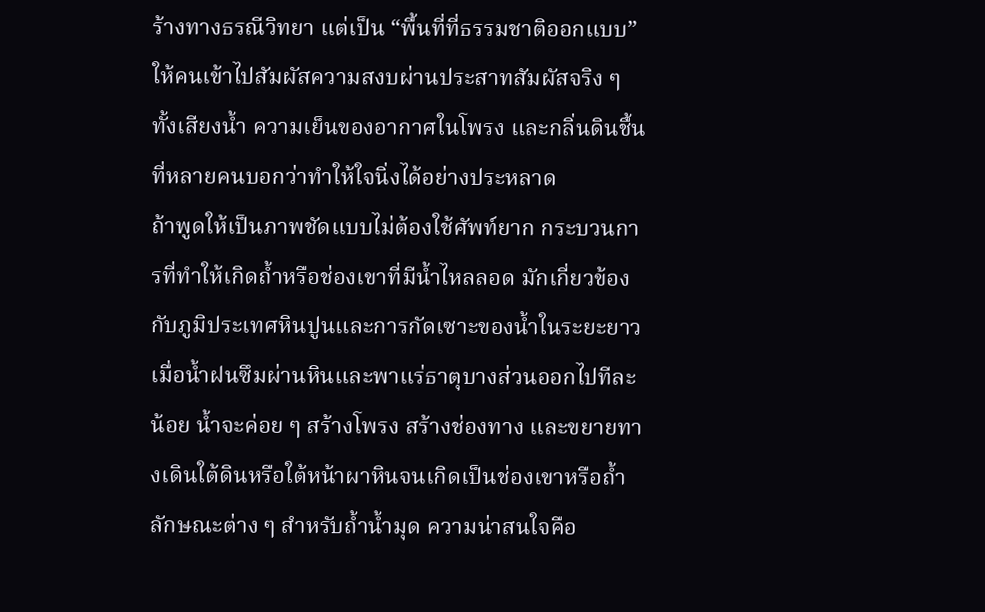ร้างทางธรณีวิทยา แต่เป็น “พื้นที่ที่ธรรมชาติออกแบบ” ให้คนเข้าไปสัมผัสความสงบผ่านประสาทสัมผัสจริง ๆ ทั้งเสียงน้ำ ความเย็นของอากาศในโพรง และกลิ่นดินชื้นที่หลายคนบอกว่าทำให้ใจนิ่งได้อย่างประหลาด
ถ้าพูดให้เป็นภาพชัดแบบไม่ต้องใช้ศัพท์ยาก กระบวนการที่ทำให้เกิดถ้ำหรือช่องเขาที่มีน้ำไหลลอด มักเกี่ยวข้องกับภูมิประเทศหินปูนและการกัดเซาะของน้ำในระยะยาว เมื่อน้ำฝนซึมผ่านหินและพาแร่ธาตุบางส่วนออกไปทีละน้อย น้ำจะค่อย ๆ สร้างโพรง สร้างช่องทาง และขยายทางเดินใต้ดินหรือใต้หน้าผาหินจนเกิดเป็นช่องเขาหรือถ้ำลักษณะต่าง ๆ สำหรับถ้ำน้ำมุด ความน่าสนใจคือ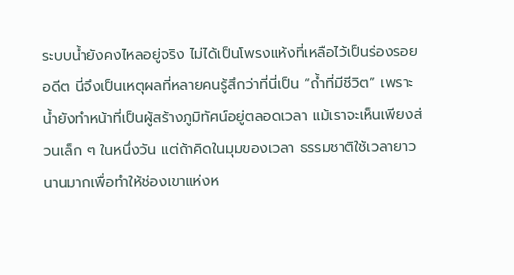ระบบน้ำยังคงไหลอยู่จริง ไม่ได้เป็นโพรงแห้งที่เหลือไว้เป็นร่องรอยอดีต นี่จึงเป็นเหตุผลที่หลายคนรู้สึกว่าที่นี่เป็น “ถ้ำที่มีชีวิต” เพราะน้ำยังทำหน้าที่เป็นผู้สร้างภูมิทัศน์อยู่ตลอดเวลา แม้เราจะเห็นเพียงส่วนเล็ก ๆ ในหนึ่งวัน แต่ถ้าคิดในมุมของเวลา ธรรมชาติใช้เวลายาวนานมากเพื่อทำให้ช่องเขาแห่งห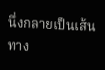นึ่งกลายเป็นเส้นทาง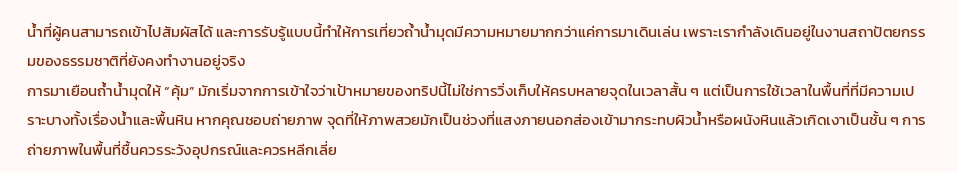น้ำที่ผู้คนสามารถเข้าไปสัมผัสได้ และการรับรู้แบบนี้ทำให้การเที่ยวถ้ำน้ำมุดมีความหมายมากกว่าแค่การมาเดินเล่น เพราะเรากำลังเดินอยู่ในงานสถาปัตยกรรมของธรรมชาติที่ยังคงทำงานอยู่จริง
การมาเยือนถ้ำน้ำมุดให้ “คุ้ม” มักเริ่มจากการเข้าใจว่าเป้าหมายของทริปนี้ไม่ใช่การวิ่งเก็บให้ครบหลายจุดในเวลาสั้น ๆ แต่เป็นการใช้เวลาในพื้นที่ที่มีความเปราะบางทั้งเรื่องน้ำและพื้นหิน หากคุณชอบถ่ายภาพ จุดที่ให้ภาพสวยมักเป็นช่วงที่แสงภายนอกส่องเข้ามากระทบผิวน้ำหรือผนังหินแล้วเกิดเงาเป็นชั้น ๆ การถ่ายภาพในพื้นที่ชื้นควรระวังอุปกรณ์และควรหลีกเลี่ย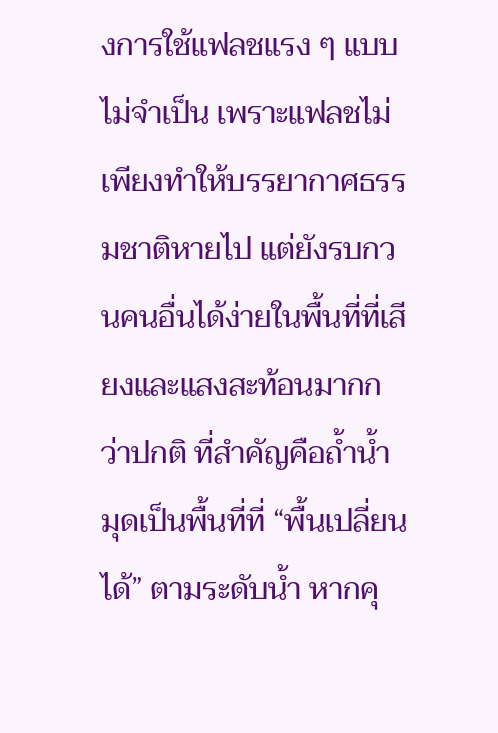งการใช้แฟลชแรง ๆ แบบไม่จำเป็น เพราะแฟลชไม่เพียงทำให้บรรยากาศธรรมชาติหายไป แต่ยังรบกวนคนอื่นได้ง่ายในพื้นที่ที่เสียงและแสงสะท้อนมากกว่าปกติ ที่สำคัญคือถ้ำน้ำมุดเป็นพื้นที่ที่ “พื้นเปลี่ยนได้” ตามระดับน้ำ หากคุ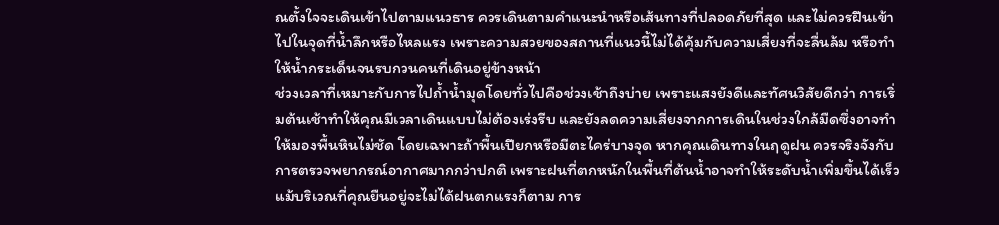ณตั้งใจจะเดินเข้าไปตามแนวธาร ควรเดินตามคำแนะนำหรือเส้นทางที่ปลอดภัยที่สุด และไม่ควรฝืนเข้าไปในจุดที่น้ำลึกหรือไหลแรง เพราะความสวยของสถานที่แนวนี้ไม่ได้คุ้มกับความเสี่ยงที่จะลื่นล้ม หรือทำให้น้ำกระเด็นจนรบกวนคนที่เดินอยู่ข้างหน้า
ช่วงเวลาที่เหมาะกับการไปถ้ำน้ำมุดโดยทั่วไปคือช่วงเช้าถึงบ่าย เพราะแสงยังดีและทัศนวิสัยดีกว่า การเริ่มต้นเช้าทำให้คุณมีเวลาเดินแบบไม่ต้องเร่งรีบ และยังลดความเสี่ยงจากการเดินในช่วงใกล้มืดซึ่งอาจทำให้มองพื้นหินไม่ชัด โดยเฉพาะถ้าพื้นเปียกหรือมีตะไคร่บางจุด หากคุณเดินทางในฤดูฝน ควรจริงจังกับการตรวจพยากรณ์อากาศมากกว่าปกติ เพราะฝนที่ตกหนักในพื้นที่ต้นน้ำอาจทำให้ระดับน้ำเพิ่มขึ้นได้เร็ว แม้บริเวณที่คุณยืนอยู่จะไม่ได้ฝนตกแรงก็ตาม การ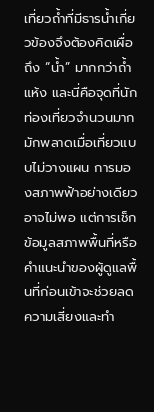เที่ยวถ้ำที่มีธารน้ำเกี่ยวข้องจึงต้องคิดเผื่อถึง “น้ำ” มากกว่าถ้ำแห้ง และนี่คือจุดที่นักท่องเที่ยวจำนวนมากมักพลาดเมื่อเที่ยวแบบไม่วางแผน การมองสภาพฟ้าอย่างเดียวอาจไม่พอ แต่การเช็กข้อมูลสภาพพื้นที่หรือคำแนะนำของผู้ดูแลพื้นที่ก่อนเข้าจะช่วยลดความเสี่ยงและทำ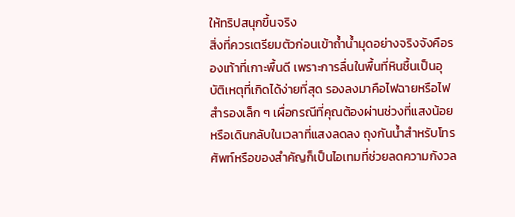ให้ทริปสนุกขึ้นจริง
สิ่งที่ควรเตรียมตัวก่อนเข้าถ้ำน้ำมุดอย่างจริงจังคือรองเท้าที่เกาะพื้นดี เพราะการลื่นในพื้นที่หินชื้นเป็นอุบัติเหตุที่เกิดได้ง่ายที่สุด รองลงมาคือไฟฉายหรือไฟสำรองเล็ก ๆ เผื่อกรณีที่คุณต้องผ่านช่วงที่แสงน้อยหรือเดินกลับในเวลาที่แสงลดลง ถุงกันน้ำสำหรับโทรศัพท์หรือของสำคัญก็เป็นไอเทมที่ช่วยลดความกังวล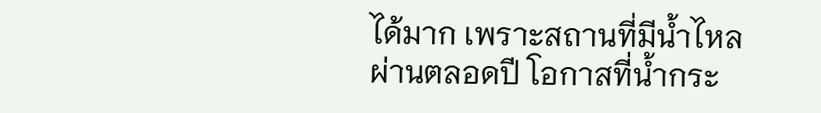ได้มาก เพราะสถานที่มีน้ำไหลผ่านตลอดปี โอกาสที่น้ำกระ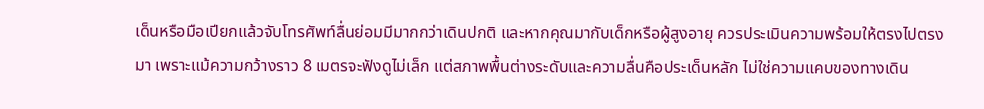เด็นหรือมือเปียกแล้วจับโทรศัพท์ลื่นย่อมมีมากกว่าเดินปกติ และหากคุณมากับเด็กหรือผู้สูงอายุ ควรประเมินความพร้อมให้ตรงไปตรงมา เพราะแม้ความกว้างราว 8 เมตรจะฟังดูไม่เล็ก แต่สภาพพื้นต่างระดับและความลื่นคือประเด็นหลัก ไม่ใช่ความแคบของทางเดิน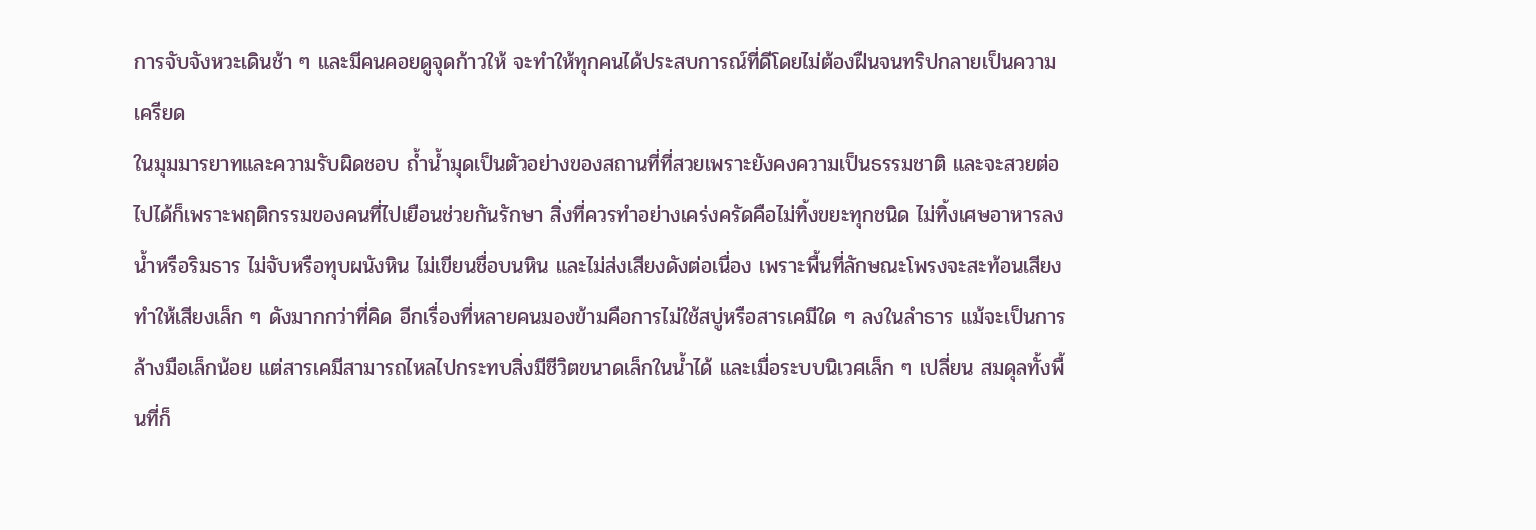การจับจังหวะเดินช้า ๆ และมีคนคอยดูจุดก้าวให้ จะทำให้ทุกคนได้ประสบการณ์ที่ดีโดยไม่ต้องฝืนจนทริปกลายเป็นความเครียด
ในมุมมารยาทและความรับผิดชอบ ถ้ำน้ำมุดเป็นตัวอย่างของสถานที่ที่สวยเพราะยังคงความเป็นธรรมชาติ และจะสวยต่อไปได้ก็เพราะพฤติกรรมของคนที่ไปเยือนช่วยกันรักษา สิ่งที่ควรทำอย่างเคร่งครัดคือไม่ทิ้งขยะทุกชนิด ไม่ทิ้งเศษอาหารลงน้ำหรือริมธาร ไม่จับหรือทุบผนังหิน ไม่เขียนชื่อบนหิน และไม่ส่งเสียงดังต่อเนื่อง เพราะพื้นที่ลักษณะโพรงจะสะท้อนเสียงทำให้เสียงเล็ก ๆ ดังมากกว่าที่คิด อีกเรื่องที่หลายคนมองข้ามคือการไม่ใช้สบู่หรือสารเคมีใด ๆ ลงในลำธาร แม้จะเป็นการล้างมือเล็กน้อย แต่สารเคมีสามารถไหลไปกระทบสิ่งมีชีวิตขนาดเล็กในน้ำได้ และเมื่อระบบนิเวศเล็ก ๆ เปลี่ยน สมดุลทั้งพื้นที่ก็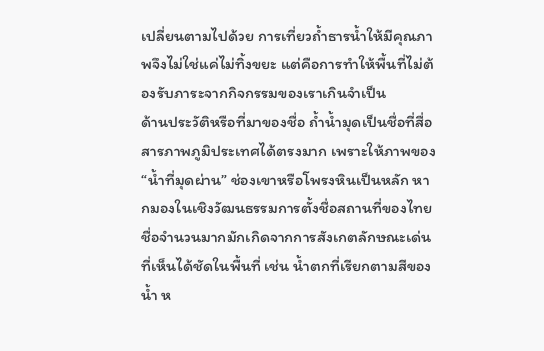เปลี่ยนตามไปด้วย การเที่ยวถ้ำธารน้ำให้มีคุณภาพจึงไม่ใช่แค่ไม่ทิ้งขยะ แต่คือการทำให้พื้นที่ไม่ต้องรับภาระจากกิจกรรมของเราเกินจำเป็น
ด้านประวัติหรือที่มาของชื่อ ถ้ำน้ำมุดเป็นชื่อที่สื่อสารภาพภูมิประเทศได้ตรงมาก เพราะให้ภาพของ “น้ำที่มุดผ่าน” ช่องเขาหรือโพรงหินเป็นหลัก หากมองในเชิงวัฒนธรรมการตั้งชื่อสถานที่ของไทย ชื่อจำนวนมากมักเกิดจากการสังเกตลักษณะเด่นที่เห็นได้ชัดในพื้นที่ เช่น น้ำตกที่เรียกตามสีของน้ำ ห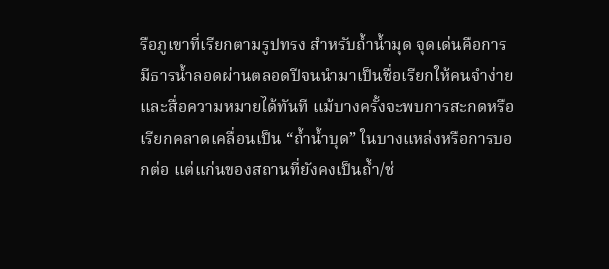รือภูเขาที่เรียกตามรูปทรง สำหรับถ้ำน้ำมุด จุดเด่นคือการมีธารน้ำลอดผ่านตลอดปีจนนำมาเป็นชื่อเรียกให้คนจำง่ายและสื่อความหมายได้ทันที แม้บางครั้งจะพบการสะกดหรือเรียกคลาดเคลื่อนเป็น “ถ้ำน้ำบุด” ในบางแหล่งหรือการบอกต่อ แต่แก่นของสถานที่ยังคงเป็นถ้ำ/ช่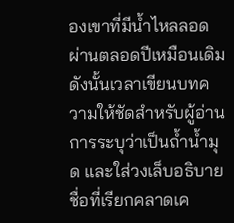องเขาที่มีน้ำไหลลอดผ่านตลอดปีเหมือนเดิม ดังนั้นเวลาเขียนบทความให้ชัดสำหรับผู้อ่าน การระบุว่าเป็นถ้ำน้ำมุด และใส่วงเล็บอธิบายชื่อที่เรียกคลาดเค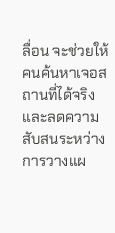ลื่อน จะช่วยให้คนค้นหาเจอสถานที่ได้จริง และลดความสับสนระหว่างการวางแผ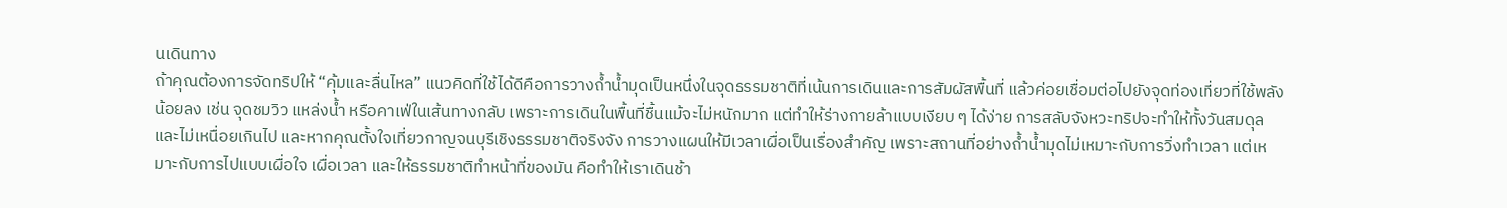นเดินทาง
ถ้าคุณต้องการจัดทริปให้ “คุ้มและลื่นไหล” แนวคิดที่ใช้ได้ดีคือการวางถ้ำน้ำมุดเป็นหนึ่งในจุดธรรมชาติที่เน้นการเดินและการสัมผัสพื้นที่ แล้วค่อยเชื่อมต่อไปยังจุดท่องเที่ยวที่ใช้พลังน้อยลง เช่น จุดชมวิว แหล่งน้ำ หรือคาเฟ่ในเส้นทางกลับ เพราะการเดินในพื้นที่ชื้นแม้จะไม่หนักมาก แต่ทำให้ร่างกายล้าแบบเงียบ ๆ ได้ง่าย การสลับจังหวะทริปจะทำให้ทั้งวันสมดุลและไม่เหนื่อยเกินไป และหากคุณตั้งใจเที่ยวกาญจนบุรีเชิงธรรมชาติจริงจัง การวางแผนให้มีเวลาเผื่อเป็นเรื่องสำคัญ เพราะสถานที่อย่างถ้ำน้ำมุดไม่เหมาะกับการวิ่งทำเวลา แต่เหมาะกับการไปแบบเผื่อใจ เผื่อเวลา และให้ธรรมชาติทำหน้าที่ของมัน คือทำให้เราเดินช้า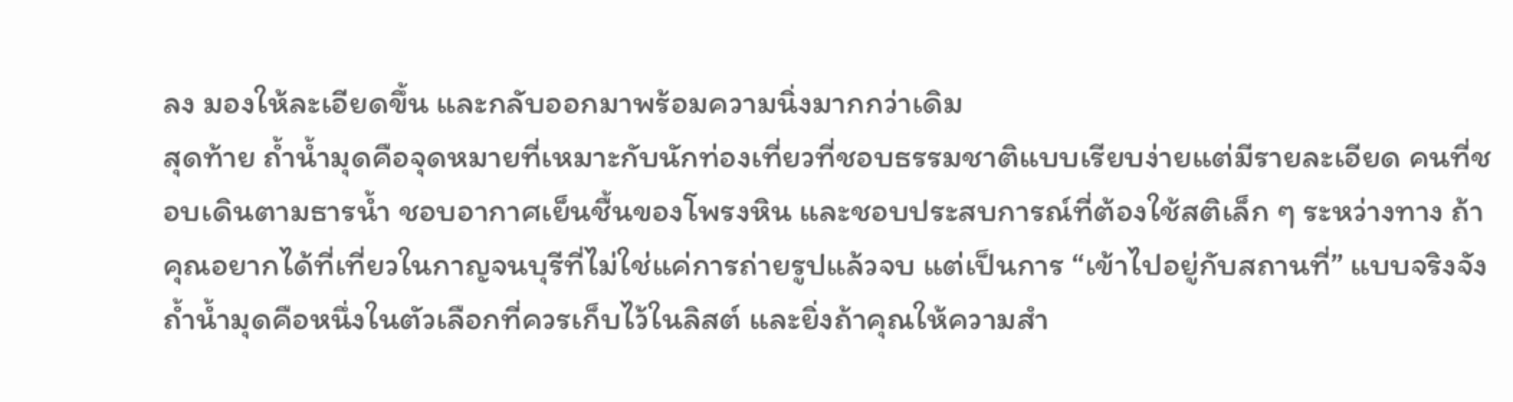ลง มองให้ละเอียดขึ้น และกลับออกมาพร้อมความนิ่งมากกว่าเดิม
สุดท้าย ถ้ำน้ำมุดคือจุดหมายที่เหมาะกับนักท่องเที่ยวที่ชอบธรรมชาติแบบเรียบง่ายแต่มีรายละเอียด คนที่ชอบเดินตามธารน้ำ ชอบอากาศเย็นชื้นของโพรงหิน และชอบประสบการณ์ที่ต้องใช้สติเล็ก ๆ ระหว่างทาง ถ้าคุณอยากได้ที่เที่ยวในกาญจนบุรีที่ไม่ใช่แค่การถ่ายรูปแล้วจบ แต่เป็นการ “เข้าไปอยู่กับสถานที่” แบบจริงจัง ถ้ำน้ำมุดคือหนึ่งในตัวเลือกที่ควรเก็บไว้ในลิสต์ และยิ่งถ้าคุณให้ความสำ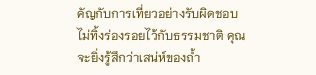คัญกับการเที่ยวอย่างรับผิดชอบ ไม่ทิ้งร่องรอยไว้กับธรรมชาติ คุณจะยิ่งรู้สึกว่าเสน่ห์ของถ้ำ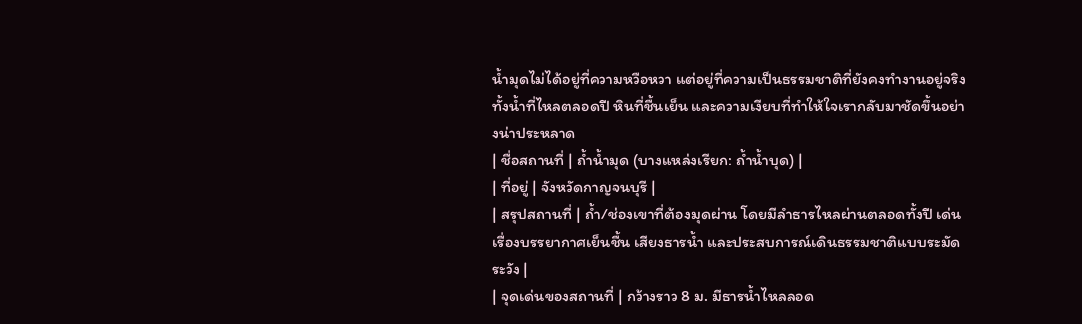น้ำมุดไม่ได้อยู่ที่ความหวือหวา แต่อยู่ที่ความเป็นธรรมชาติที่ยังคงทำงานอยู่จริง ทั้งน้ำที่ไหลตลอดปี หินที่ชื้นเย็น และความเงียบที่ทำให้ใจเรากลับมาชัดขึ้นอย่างน่าประหลาด
| ชื่อสถานที่ | ถ้ำน้ำมุด (บางแหล่งเรียก: ถ้ำน้ำบุด) |
| ที่อยู่ | จังหวัดกาญจนบุรี |
| สรุปสถานที่ | ถ้ำ/ช่องเขาที่ต้องมุดผ่าน โดยมีลำธารไหลผ่านตลอดทั้งปี เด่นเรื่องบรรยากาศเย็นชื้น เสียงธารน้ำ และประสบการณ์เดินธรรมชาติแบบระมัดระวัง |
| จุดเด่นของสถานที่ | กว้างราว 8 ม. มีธารน้ำไหลลอด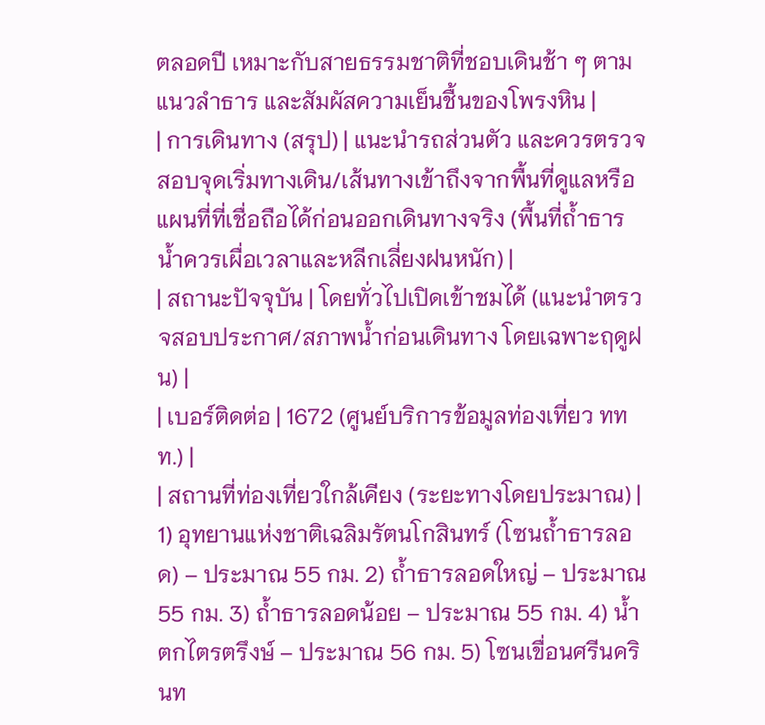ตลอดปี เหมาะกับสายธรรมชาติที่ชอบเดินช้า ๆ ตามแนวลำธาร และสัมผัสความเย็นชื้นของโพรงหิน |
| การเดินทาง (สรุป) | แนะนำรถส่วนตัว และควรตรวจสอบจุดเริ่มทางเดิน/เส้นทางเข้าถึงจากพื้นที่ดูแลหรือแผนที่ที่เชื่อถือได้ก่อนออกเดินทางจริง (พื้นที่ถ้ำธารน้ำควรเผื่อเวลาและหลีกเลี่ยงฝนหนัก) |
| สถานะปัจจุบัน | โดยทั่วไปเปิดเข้าชมได้ (แนะนำตรวจสอบประกาศ/สภาพน้ำก่อนเดินทาง โดยเฉพาะฤดูฝน) |
| เบอร์ติดต่อ | 1672 (ศูนย์บริการข้อมูลท่องเที่ยว ททท.) |
| สถานที่ท่องเที่ยวใกล้เคียง (ระยะทางโดยประมาณ) | 1) อุทยานแห่งชาติเฉลิมรัตนโกสินทร์ (โซนถ้ำธารลอด) – ประมาณ 55 กม. 2) ถ้ำธารลอดใหญ่ – ประมาณ 55 กม. 3) ถ้ำธารลอดน้อย – ประมาณ 55 กม. 4) น้ำตกไตรตรึงษ์ – ประมาณ 56 กม. 5) โซนเขื่อนศรีนครินท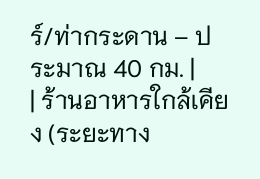ร์/ท่ากระดาน – ประมาณ 40 กม. |
| ร้านอาหารใกล้เคียง (ระยะทาง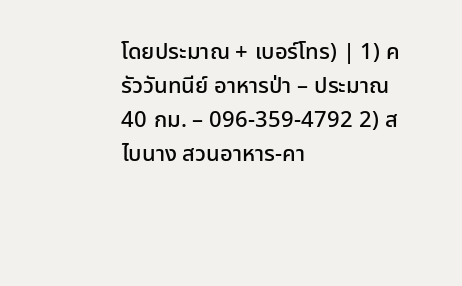โดยประมาณ + เบอร์โทร) | 1) ครัววันทนีย์ อาหารป่า – ประมาณ 40 กม. – 096-359-4792 2) สไบนาง สวนอาหาร-คา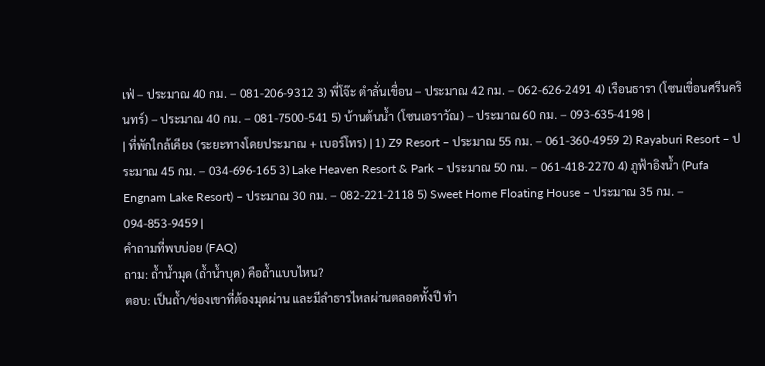เฟ่ – ประมาณ 40 กม. – 081-206-9312 3) พี่โจ๊ะ ตำลั่นเขื่อน – ประมาณ 42 กม. – 062-626-2491 4) เรือนธารา (โซนเขื่อนศรีนครินทร์) – ประมาณ 40 กม. – 081-7500-541 5) บ้านต้นน้ำ (โซนเอราวัณ) – ประมาณ 60 กม. – 093-635-4198 |
| ที่พักใกล้เคียง (ระยะทางโดยประมาณ + เบอร์โทร) | 1) Z9 Resort – ประมาณ 55 กม. – 061-360-4959 2) Rayaburi Resort – ประมาณ 45 กม. – 034-696-165 3) Lake Heaven Resort & Park – ประมาณ 50 กม. – 061-418-2270 4) ภูฟ้าอิงน้ำ (Pufa Engnam Lake Resort) – ประมาณ 30 กม. – 082-221-2118 5) Sweet Home Floating House – ประมาณ 35 กม. – 094-853-9459 |
คำถามที่พบบ่อย (FAQ)
ถาม: ถ้ำน้ำมุด (ถ้ำน้ำบุด) คือถ้ำแบบไหน?
ตอบ: เป็นถ้ำ/ช่องเขาที่ต้องมุดผ่าน และมีลำธารไหลผ่านตลอดทั้งปี ทำ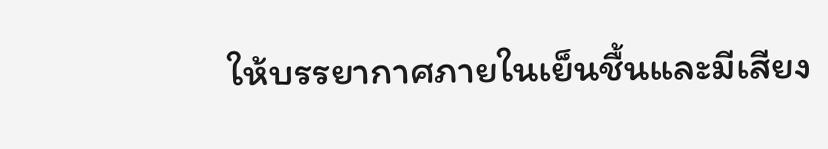ให้บรรยากาศภายในเย็นชื้นและมีเสียง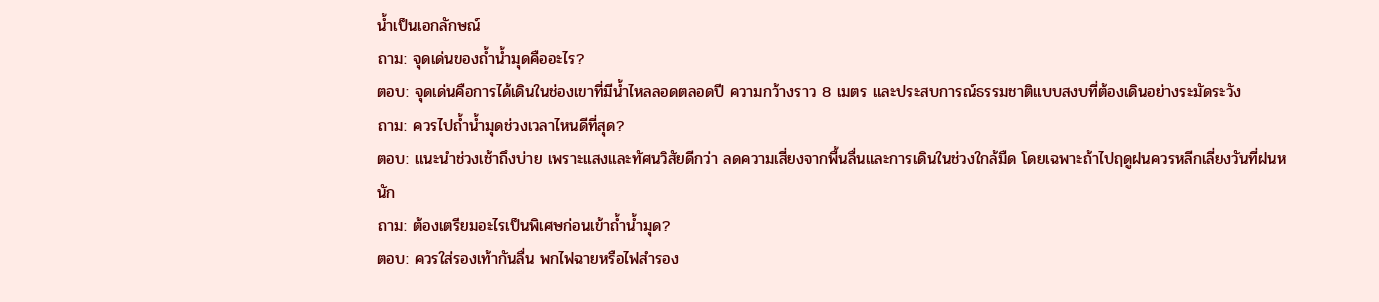น้ำเป็นเอกลักษณ์
ถาม: จุดเด่นของถ้ำน้ำมุดคืออะไร?
ตอบ: จุดเด่นคือการได้เดินในช่องเขาที่มีน้ำไหลลอดตลอดปี ความกว้างราว 8 เมตร และประสบการณ์ธรรมชาติแบบสงบที่ต้องเดินอย่างระมัดระวัง
ถาม: ควรไปถ้ำน้ำมุดช่วงเวลาไหนดีที่สุด?
ตอบ: แนะนำช่วงเช้าถึงบ่าย เพราะแสงและทัศนวิสัยดีกว่า ลดความเสี่ยงจากพื้นลื่นและการเดินในช่วงใกล้มืด โดยเฉพาะถ้าไปฤดูฝนควรหลีกเลี่ยงวันที่ฝนหนัก
ถาม: ต้องเตรียมอะไรเป็นพิเศษก่อนเข้าถ้ำน้ำมุด?
ตอบ: ควรใส่รองเท้ากันลื่น พกไฟฉายหรือไฟสำรอง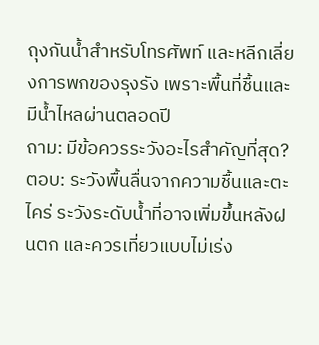ถุงกันน้ำสำหรับโทรศัพท์ และหลีกเลี่ยงการพกของรุงรัง เพราะพื้นที่ชื้นและมีน้ำไหลผ่านตลอดปี
ถาม: มีข้อควรระวังอะไรสำคัญที่สุด?
ตอบ: ระวังพื้นลื่นจากความชื้นและตะไคร่ ระวังระดับน้ำที่อาจเพิ่มขึ้นหลังฝนตก และควรเที่ยวแบบไม่เร่ง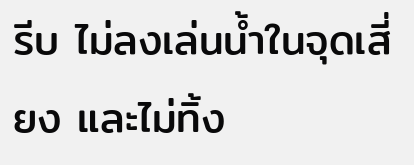รีบ ไม่ลงเล่นน้ำในจุดเสี่ยง และไม่ทิ้ง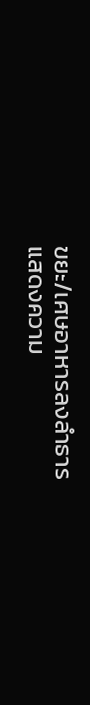ขยะ/เศษอาหารลงลำธาร
แสดงความ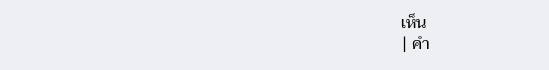เห็น
| คำ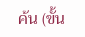ค้น (ขั้น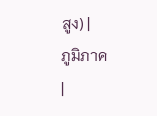สูง) |
ภูมิภาค
|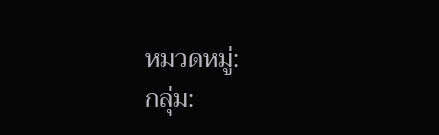หมวดหมู่:
กลุ่ม: